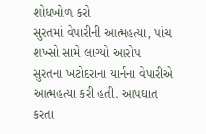શોધખોળ કરો
સુરતમાં વેપારીની આત્મહત્યા, પાંચ શખ્સો સામે લાગ્યો આરોપ
સુરતના ખટોદરાના યાર્નના વેપારીએ આત્મહત્યા કરી હતી. આપઘાત કરતા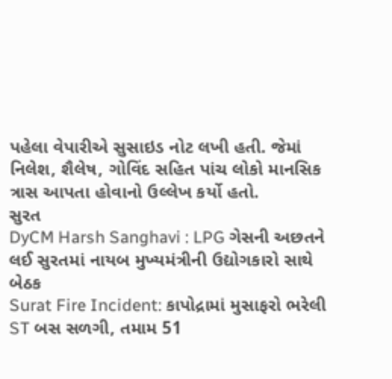પહેલા વેપારીએ સુસાઇડ નોટ લખી હતી. જેમાં નિલેશ, શૈલેષ, ગોવિંદ સહિત પાંચ લોકો માનસિક ત્રાસ આપતા હોવાનો ઉલ્લેખ કર્યો હતો.
સુરત
DyCM Harsh Sanghavi : LPG ગેસની અછતને લઈ સુરતમાં નાયબ મુખ્યમંત્રીની ઉદ્યોગકારો સાથે બેઠક
Surat Fire Incident: કાપોદ્રામાં મુસાફરો ભરેલી ST બસ સળગી, તમામ 51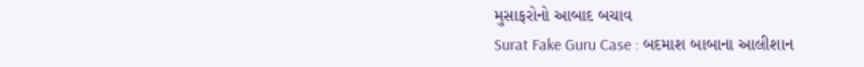મુસાફરોનો આબાદ બચાવ
Surat Fake Guru Case : બદમાશ બાબાના આલીશાન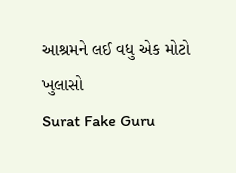આશ્રમને લઈ વધુ એક મોટો ખુલાસો
Surat Fake Guru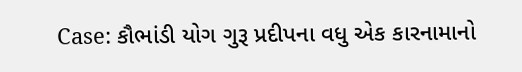Case: કૌભાંડી યોગ ગુરૂ પ્રદીપના વધુ એક કારનામાનો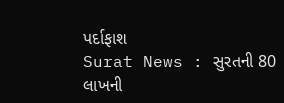પર્દાફાશ
Surat News : સુરતની 80 લાખની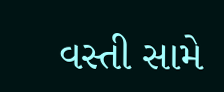વસ્તી સામે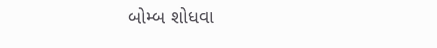બોમ્બ શોધવા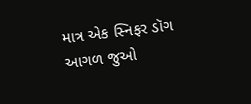માત્ર એક સ્નિફર ડૉગ
આગળ જુઓ